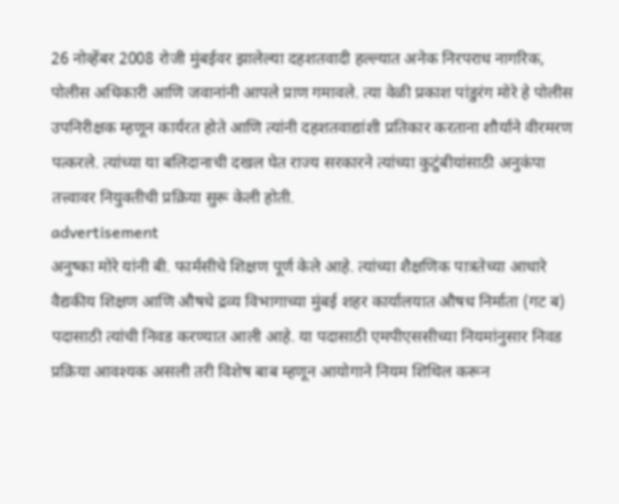26 नोव्हेंबर 2008 रोजी मुंबईवर झालेल्या दहशतवादी हल्ल्यात अनेक निरपराध नागरिक, पोलीस अधिकारी आणि जवानांनी आपले प्राण गमावले. त्या वेळी प्रकाश पांडुरंग मोरे हे पोलीस उपनिरीक्षक म्हणून कार्यरत होते आणि त्यांनी दहशतवाद्यांशी प्रतिकार करताना शौर्याने वीरमरण पत्करले. त्यांच्या या बलिदानाची दखल घेत राज्य सरकारने त्यांच्या कुटुंबीयांसाठी अनुकंपा तत्त्वावर नियुक्तीची प्रक्रिया सुरू केली होती.
advertisement
अनुष्का मोरे यांनी बी. फार्मसीचे शिक्षण पूर्ण केले आहे. त्यांच्या शैक्षणिक पात्रतेच्या आधारे वैद्यकीय शिक्षण आणि औषधे द्रव्य विभागाच्या मुंबई शहर कार्यालयात औषध निर्माता (गट ब) पदासाठी त्यांची निवड करण्यात आली आहे. या पदासाठी एमपीएससीच्या नियमांनुसार निवड प्रक्रिया आवश्यक असली तरी विशेष बाब म्हणून आयोगाने नियम शिथिल करून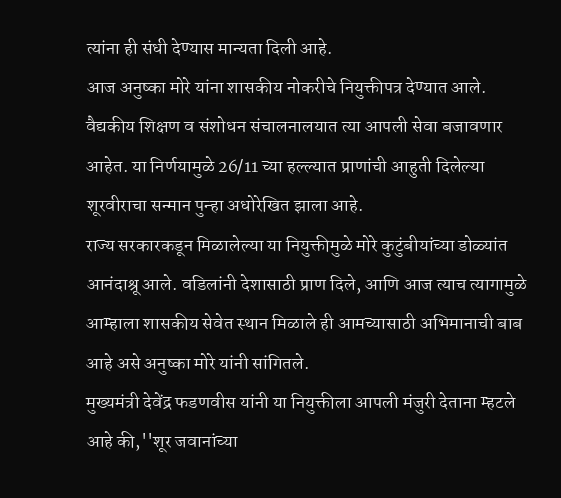त्यांना ही संधी देण्यास मान्यता दिली आहे.
आज अनुष्का मोरे यांना शासकीय नोकरीचे नियुक्तीपत्र देण्यात आले. वैद्यकीय शिक्षण व संशोधन संचालनालयात त्या आपली सेवा बजावणार आहेत. या निर्णयामुळे 26/11 च्या हल्ल्यात प्राणांची आहुती दिलेल्या शूरवीराचा सन्मान पुन्हा अधोरेखित झाला आहे.
राज्य सरकारकडून मिळालेल्या या नियुक्तीमुळे मोरे कुटुंबीयांच्या डोळ्यांत आनंदाश्रू आले. वडिलांनी देशासाठी प्राण दिले, आणि आज त्याच त्यागामुळे आम्हाला शासकीय सेवेत स्थान मिळाले ही आमच्यासाठी अभिमानाची बाब आहे असे अनुष्का मोरे यांनी सांगितले.
मुख्यमंत्री देवेंद्र फडणवीस यांनी या नियुक्तीला आपली मंजुरी देताना म्हटले आहे की,''शूर जवानांच्या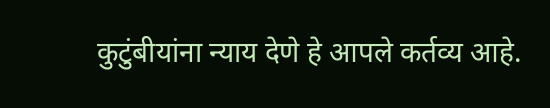कुटुंबीयांना न्याय देणे हे आपले कर्तव्य आहे.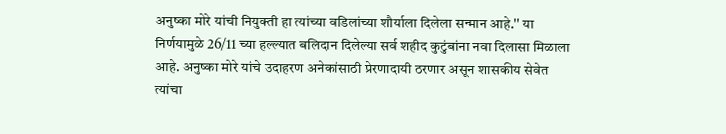अनुष्का मोरे यांची नियुक्ती हा त्यांच्या वडिलांच्या शौर्याला दिलेला सन्मान आहे.'' या निर्णयामुळे 26/11 च्या हल्ल्यात बलिदान दिलेल्या सर्व शहीद कुटुंबांना नवा दिलासा मिळाला आहे. अनुष्का मोरे यांचे उदाहरण अनेकांसाठी प्रेरणादायी ठरणार असून शासकीय सेवेत त्यांचा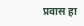प्रवास हा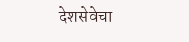देशसेवेचा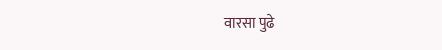वारसा पुढे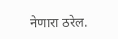नेणारा ठरेल.